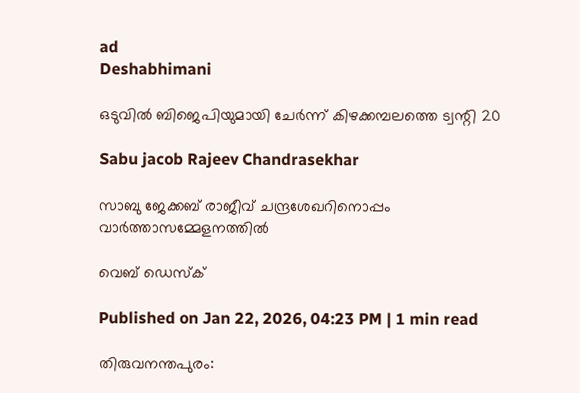ad
Deshabhimani

ഒടുവിൽ ബിജെപിയുമായി ചേർന്ന് കിഴക്കമ്പലത്തെ ട്വന്റി 20

Sabu jacob Rajeev Chandrasekhar

സാബു ജേക്കബ് രാജീവ് ചന്ദ്രശേഖറിനൊപ്പം വാർത്താസമ്മേളനത്തിൽ

വെബ് ഡെസ്ക്

Published on Jan 22, 2026, 04:23 PM | 1 min read

തിരുവനന്തപുരം: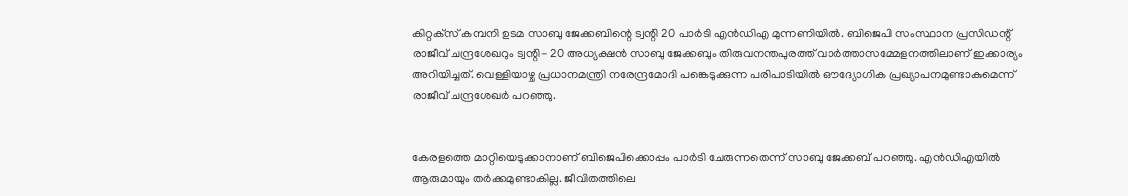കിറ്റക്‌സ്‌ കമ്പനി ഉടമ സാബു ജേക്കബിന്റെ ട്വന്റി 20 പാർടി എൻഡിഎ മുന്നണിയിൽ. ബിജെപി സംസ്ഥാന പ്രസിഡന്റ് രാജീവ് ചന്ദ്രശേഖറും ട്വന്റി- 20 അധ്യക്ഷൻ സാബു ജേക്കബും തിരുവനന്തപുരത്ത് വാർത്താസമ്മേളനത്തിലാണ് ഇക്കാര്യം അറിയിച്ചത്. വെള്ളിയാഴ്ച പ്രധാനമന്ത്രി നരേന്ദ്രമോദി പങ്കെടുക്കുന്ന പരിപാടിയിൽ ഔദ്യോഗിക പ്രഖ്യാപനമുണ്ടാകുമെന്ന് രാജീവ് ചന്ദ്രശേഖർ പറഞ്ഞു.


കേരളത്തെ മാറ്റിയെടുക്കാനാണ് ബിജെപിക്കൊപ്പം പാർടി ചേരുന്നതെന്ന് സാബു ജേക്കബ് പറഞ്ഞു. എൻഡിഎയിൽ ആരുമായും തർക്കമുണ്ടാകില്ല. ജീവിതത്തിലെ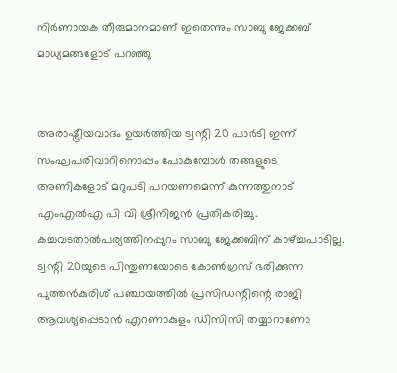നിർണായക തീരുമാനമാണ് ഇതെന്നും സാബു ജേക്കബ് മാധ്യമങ്ങളോട് പറഞ്ഞു


അരാഷ്ട്രീയവാദം ഉയർത്തിയ ട്വന്റി 20 പാർടി ഇന്ന് സംഘപരിവാറിനൊപ്പം പോകുമ്പോൾ തങ്ങളുടെ അണികളോട് മറുപടി പറയണമെന്ന് കുന്നത്തുനാട് എംഎൽഎ പി വി ശ്രീനിജൻ പ്രതികരിച്ചു. കച്ചവടതാൽപര്യത്തിനപ്പുറം സാബു ജേക്കബിന് കാഴ്ച്ചപാടില്ല. ട്വന്റി 20യുടെ പിന്തുണയോടെ കോൺഗ്രസ് ഭരിക്കുന്ന പുത്തൻകുരിശ് പഞ്ചായത്തിൽ പ്രസിഡന്റിന്റെ രാജി ആവശ്യപ്പെടാൻ എറണാകുളം ഡിസിസി തയ്യാറാണോ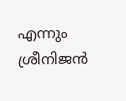എന്നും ശ്രീനിജൻ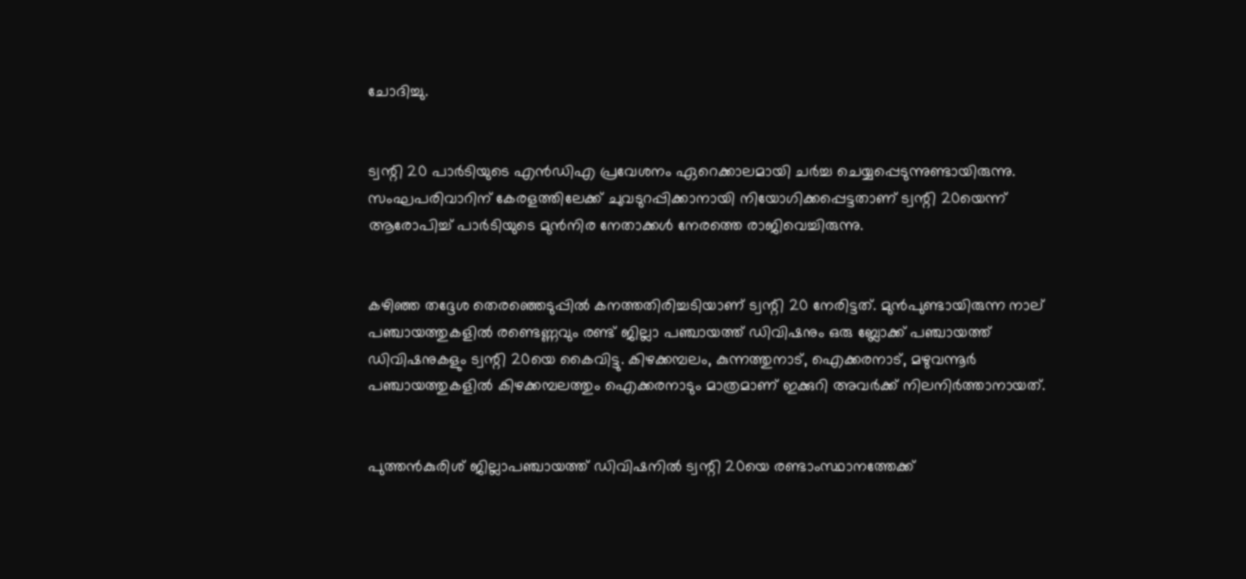ചോദിച്ചു.


ട്വന്റി 20 പാർടിയുടെ എൻഡിഎ പ്രവേശനം ഏറെക്കാലമായി ചർച്ച ചെയ്യപ്പെടുന്നുണ്ടായിരുന്നു. സംഘപരിവാറിന് കേരളത്തിലേക്ക് ചുവടുറപ്പിക്കാനായി നിയോഗിക്കപ്പെട്ടതാണ് ട്വന്റി 20യെന്ന് ആരോപിച്ച് പാർടിയുടെ മുൻനിര നേതാക്കൾ നേരത്തെ രാജിവെച്ചിരുന്നു.


കഴിഞ്ഞ തദ്ദേശ തെരഞ്ഞെടുപ്പിൽ കനത്തതിരിച്ചടിയാണ് ട്വന്റി 20 നേരിട്ടത്. മുൻപുണ്ടായിരുന്ന നാല്‌ പഞ്ചായത്തുകളിൽ രണ്ടെണ്ണവും രണ്ട്‌ ജില്ലാ പഞ്ചായത്ത്‌ ഡിവിഷനും ഒരു ബ്ലോക്ക്‌ പഞ്ചായത്ത്‌ ഡിവിഷനുകളും ട്വന്റി 20യെ കൈവിട്ടു. കിഴക്കമ്പലം, കുന്നത്തുനാട്, ഐക്കരനാട്, മഴുവന്നൂർ പഞ്ചായത്തുകളിൽ കിഴക്കമ്പലത്തും ഐക്കരനാടും മാത്രമാണ്‌ ഇക്കുറി അവർക്ക്‌ നിലനിർത്താനായത്‌.


പുത്തൻകുരിശ് ജില്ലാപഞ്ചായത്ത് ഡിവിഷനിൽ ട്വന്റി 20യെ രണ്ടാംസ്ഥാനത്തേക്ക്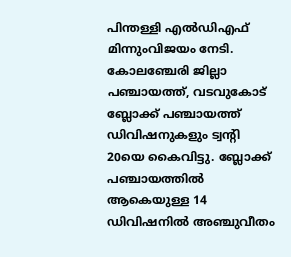പിന്തള്ളി എൽഡിഎഫ് മിന്നുംവിജയം നേടി. കോലഞ്ചേരി ജില്ലാ പഞ്ചായത്ത്‌, വടവുകോട് ബ്ലോക്ക് പഞ്ചായത്ത്‌ ഡിവിഷനുകളും ട്വന്റി 20യെ കൈവിട്ടു. ബ്ലോക്ക് പഞ്ചായത്തിൽ ആകെയുള്ള 14 ഡിവിഷനിൽ അഞ്ചുവീതം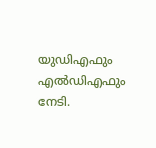യുഡിഎഫും എൽഡിഎഫും നേടി.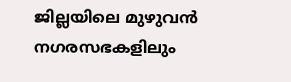ജില്ലയിലെ മുഴുവൻ നഗരസഭകളിലും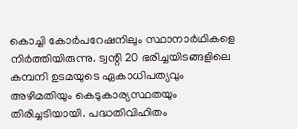കൊച്ചി കോർപറേഷനിലും സ്ഥാനാർഥികളെ നിർത്തിയിരുന്നു. ട്വന്റി 20 ഭരിച്ചയിടങ്ങളിലെ കമ്പനി ഉടമയുടെ ഏകാധിപത്യവും അഴിമതിയും കെടുകാര്യസ്ഥതയും തിരിച്ചടിയായി. പദ്ധതിവിഹിതം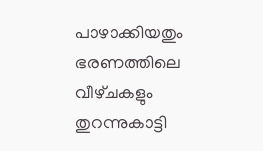പാഴാക്കിയതും ഭരണത്തിലെ വീഴ്‌ചകളും തുറന്നുകാട്ടി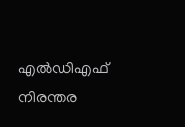എൽഡിഎഫ്‌ നിരന്തര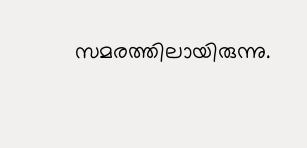സമരത്തിലായിരുന്നു.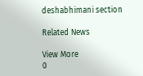deshabhimani section

Related News

View More
0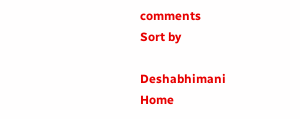comments
Sort by

Deshabhimani
Home